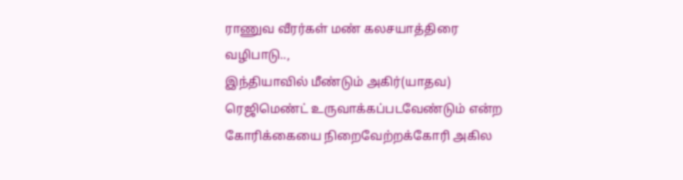ராணுவ வீரர்கள் மண் கலசயாத்திரை வழிபாடு..,
இந்தியாவில் மீண்டும் அகிர்(யாதவ) ரெஜிமெண்ட் உருவாக்கப்படவேண்டும் என்ற கோரிக்கையை நிறைவேற்றக்கோரி அகில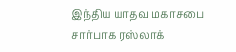இந்திய யாதவ மகாசபை சார்பாக ரஸ்லாக்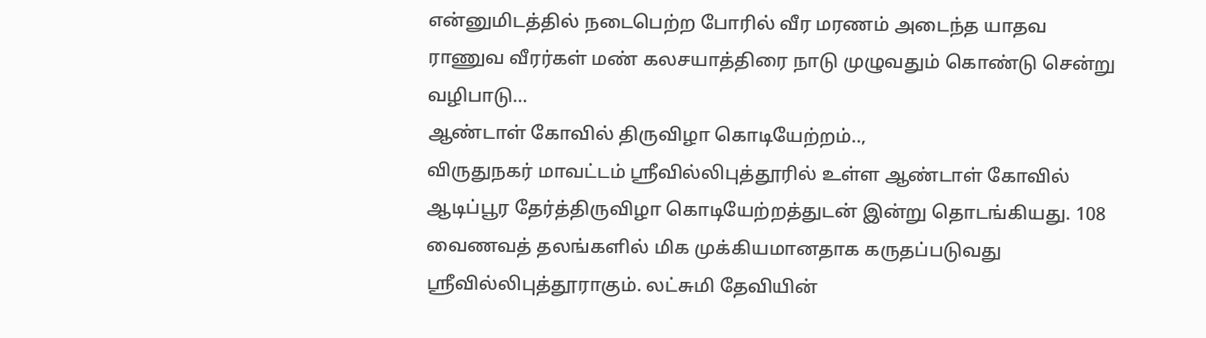என்னுமிடத்தில் நடைபெற்ற போரில் வீர மரணம் அடைந்த யாதவ ராணுவ வீரர்கள் மண் கலசயாத்திரை நாடு முழுவதும் கொண்டு சென்று வழிபாடு…
ஆண்டாள் கோவில் திருவிழா கொடியேற்றம்..,
விருதுநகர் மாவட்டம் ஸ்ரீவில்லிபுத்தூரில் உள்ள ஆண்டாள் கோவில் ஆடிப்பூர தேர்த்திருவிழா கொடியேற்றத்துடன் இன்று தொடங்கியது. 108 வைணவத் தலங்களில் மிக முக்கியமானதாக கருதப்படுவது ஸ்ரீவில்லிபுத்தூராகும். லட்சுமி தேவியின்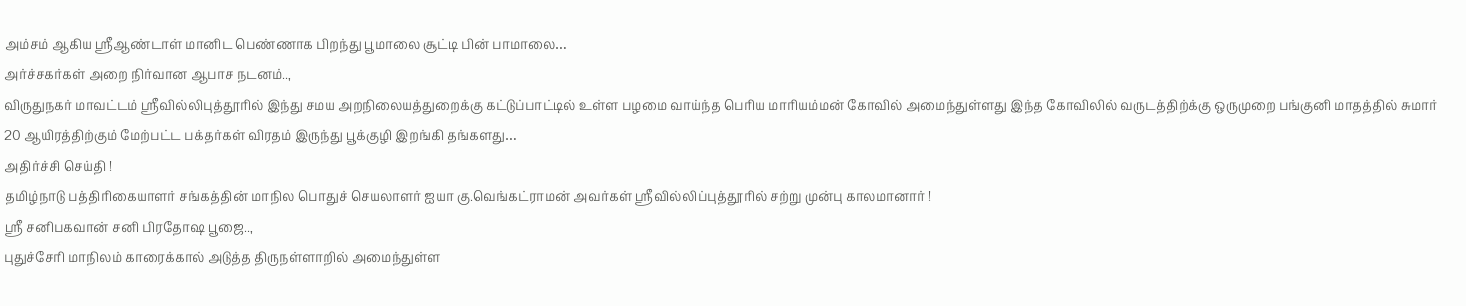அம்சம் ஆகிய ஸ்ரீஆண்டாள் மானிட பெண்ணாக பிறந்து பூமாலை சூட்டி பின் பாமாலை…
அர்ச்சகர்கள் அறை நிர்வான ஆபாச நடனம்..,
விருதுநகர் மாவட்டம் ஸ்ரீவில்லிபுத்தூரில் இந்து சமய அறநிலையத்துறைக்கு கட்டுப்பாட்டில் உள்ள பழமை வாய்ந்த பெரிய மாரியம்மன் கோவில் அமைந்துள்ளது இந்த கோவிலில் வருடத்திற்க்கு ஒருமுறை பங்குனி மாதத்தில் சுமார் 20 ஆயிரத்திற்கும் மேற்பட்ட பக்தர்கள் விரதம் இருந்து பூக்குழி இறங்கி தங்களது…
அதிர்ச்சி செய்தி !
தமிழ்நாடு பத்திரிகையாளர் சங்கத்தின் மாநில பொதுச் செயலாளர் ஐயா கு.வெங்கட்ராமன் அவர்கள் ஸ்ரீவில்லிப்புத்தூரில் சற்று முன்பு காலமானார் !
ஸ்ரீ சனிபகவான் சனி பிரதோஷ பூஜை..,
புதுச்சேரி மாநிலம் காரைக்கால் அடுத்த திருநள்ளாறில் அமைந்துள்ள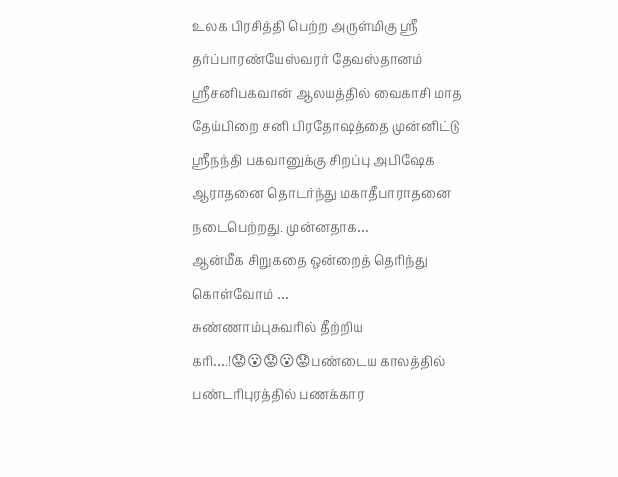உலக பிரசித்தி பெற்ற அருள்மிகு ஸ்ரீ தர்ப்பாரண்யேஸ்வரர் தேவஸ்தானம் ஸ்ரீசனிபகவான் ஆலயத்தில் வைகாசி மாத தேய்பிறை சனி பிரதோஷத்தை முன்னிட்டு ஸ்ரீநந்தி பகவானுக்கு சிறப்பு அபிஷேக ஆராதனை தொடர்ந்து மகாதீபாராதனை நடைபெற்றது. முன்னதாக…
ஆன்மீக சிறுகதை ஒன்றைத் தெரிந்து கொள்வோம் …
சுண்ணாம்புசுவரில் தீற்றிய கரி….!😟😮😟😮😟பண்டைய காலத்தில் பண்டரிபுரத்தில் பணக்கார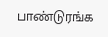பாண்டுரங்க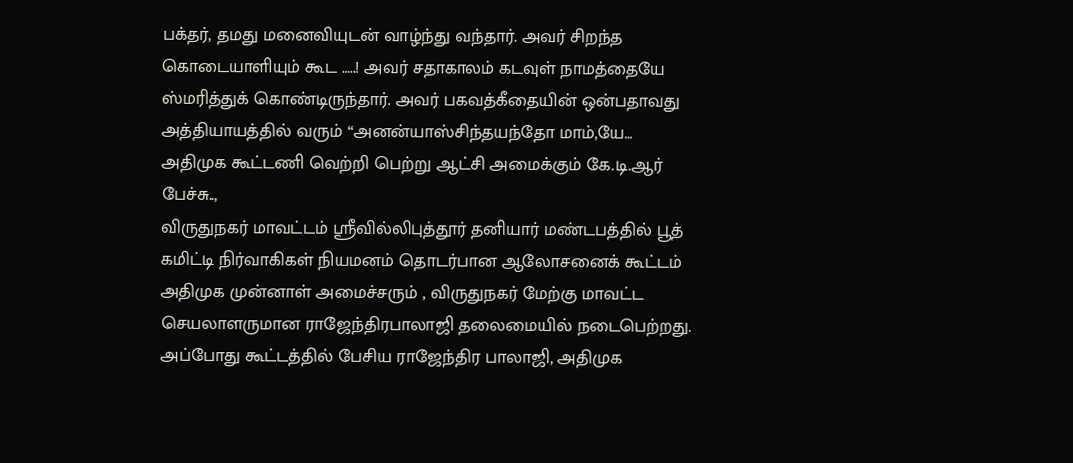பக்தர், தமது மனைவியுடன் வாழ்ந்து வந்தார். அவர் சிறந்த கொடையாளியும் கூட …..! அவர் சதாகாலம் கடவுள் நாமத்தையே ஸ்மரித்துக் கொண்டிருந்தார். அவர் பகவத்கீதையின் ஒன்பதாவது அத்தியாயத்தில் வரும் “அனன்யாஸ்சிந்தயந்தோ மாம்,யே…
அதிமுக கூட்டணி வெற்றி பெற்று ஆட்சி அமைக்கும் கே.டி.ஆர் பேச்சு..,
விருதுநகர் மாவட்டம் ஸ்ரீவில்லிபுத்தூர் தனியார் மண்டபத்தில் பூத் கமிட்டி நிர்வாகிகள் நியமனம் தொடர்பான ஆலோசனைக் கூட்டம் அதிமுக முன்னாள் அமைச்சரும் , விருதுநகர் மேற்கு மாவட்ட செயலாளருமான ராஜேந்திரபாலாஜி தலைமையில் நடைபெற்றது. அப்போது கூட்டத்தில் பேசிய ராஜேந்திர பாலாஜி, அதிமுக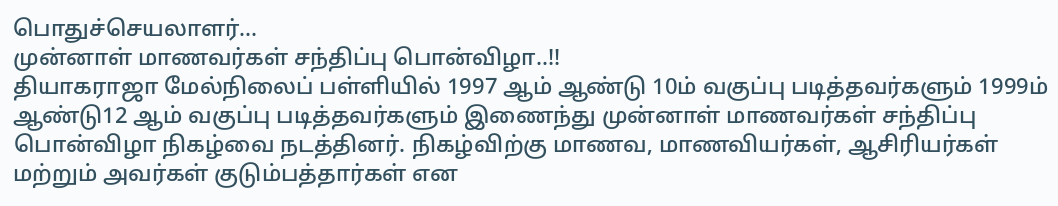பொதுச்செயலாளர்…
முன்னாள் மாணவர்கள் சந்திப்பு பொன்விழா..!!
தியாகராஜா மேல்நிலைப் பள்ளியில் 1997 ஆம் ஆண்டு 10ம் வகுப்பு படித்தவர்களும் 1999ம் ஆண்டு12 ஆம் வகுப்பு படித்தவர்களும் இணைந்து முன்னாள் மாணவர்கள் சந்திப்பு பொன்விழா நிகழ்வை நடத்தினர். நிகழ்விற்கு மாணவ, மாணவியர்கள், ஆசிரியர்கள் மற்றும் அவர்கள் குடும்பத்தார்கள் என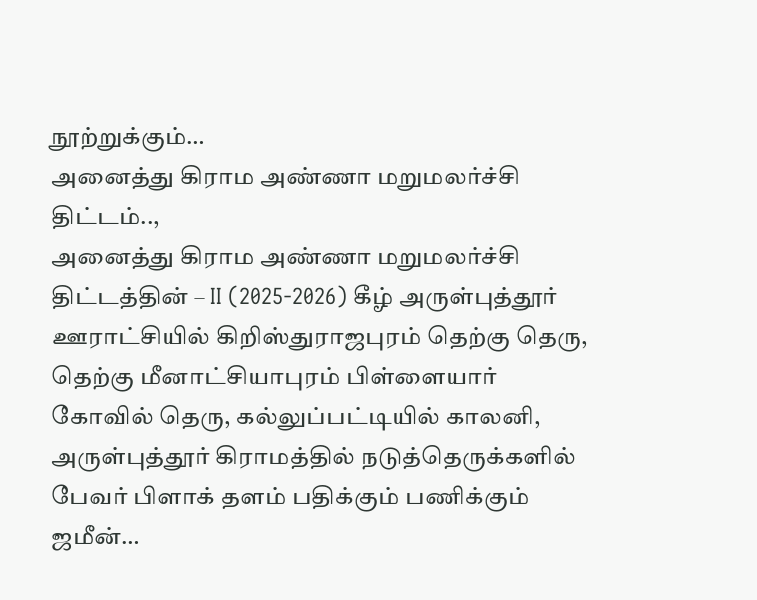நூற்றுக்கும்…
அனைத்து கிராம அண்ணா மறுமலர்ச்சி திட்டம்..,
அனைத்து கிராம அண்ணா மறுமலர்ச்சி திட்டத்தின் – II (2025-2026) கீழ் அருள்புத்தூர் ஊராட்சியில் கிறிஸ்துராஜபுரம் தெற்கு தெரு, தெற்கு மீனாட்சியாபுரம் பிள்ளையார் கோவில் தெரு, கல்லுப்பட்டியில் காலனி, அருள்புத்தூர் கிராமத்தில் நடுத்தெருக்களில் பேவர் பிளாக் தளம் பதிக்கும் பணிக்கும் ஜமீன்…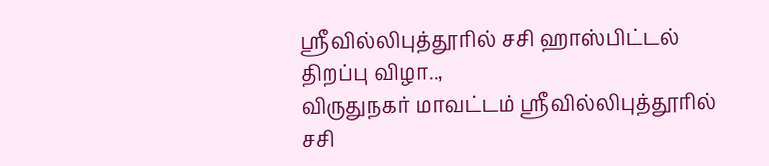ஸ்ரீவில்லிபுத்தூரில் சசி ஹாஸ்பிட்டல் திறப்பு விழா..,
விருதுநகர் மாவட்டம் ஸ்ரீவில்லிபுத்தூரில் சசி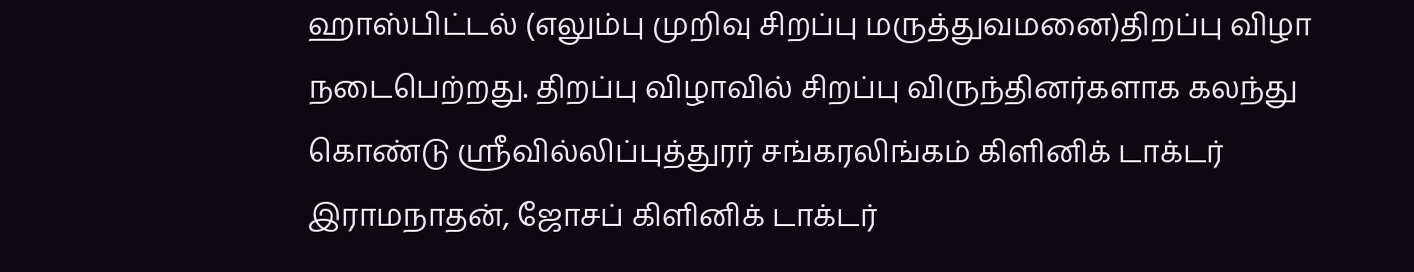ஹாஸ்பிட்டல் (எலும்பு முறிவு சிறப்பு மருத்துவமனை)திறப்பு விழா நடைபெற்றது. திறப்பு விழாவில் சிறப்பு விருந்தினர்களாக கலந்து கொண்டு ஸ்ரீவில்லிப்புத்துரர் சங்கரலிங்கம் கிளினிக் டாக்டர் இராமநாதன், ஜோசப் கிளினிக் டாக்டர்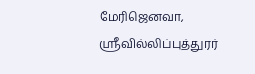மேரிஜெனவா, ஸ்ரீவில்லிப்புத்துரர்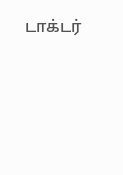டாக்டர்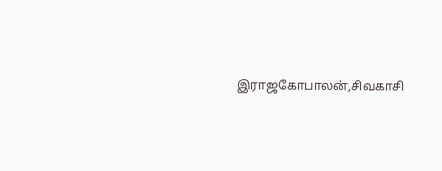இராஜகோபாலன்,சிவகாசி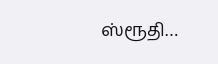ஸ்ரூதி…